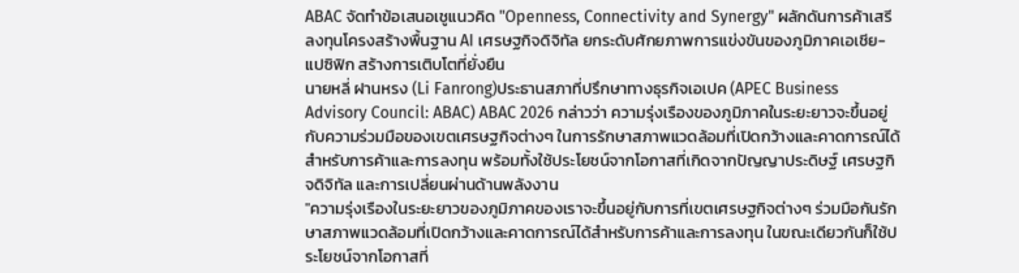ABAC จัดทำข้อเสนอเชูแนวคิด "Openness, Connectivity and Synergy" ผลักดันการค้าเสรี ลงทุนโครงสร้างพื้นฐาน AI เศรษฐกิจดิจิทัล ยกระดับศักยภาพการแข่งขันของภูมิภาคเอเชีย-แปซิฟิก สร้างการเติบโตที่ยั่งยืน
นายหลี่ ฝานหรง (Li Fanrong)ประธานสภาที่ปรึกษาทางธุรกิจเอเปค (APEC Business Advisory Council: ABAC) ABAC 2026 กล่าวว่า ความรุ่งเรืองของภูมิภาคในระยะยาวจะขึ้นอยู่กับความร่วมมือของเขตเศรษฐกิจต่างๆ ในการรักษาสภาพแวดล้อมที่เปิดกว้างและคาดการณ์ได้สำหรับการค้าและการลงทุน พร้อมทั้งใช้ประโยชน์จากโอกาสที่เกิดจากปัญญาประดิษฐ์ เศรษฐกิจดิจิทัล และการเปลี่ยนผ่านด้านพลังงาน
"ความรุ่งเรืองในระยะยาวของภูมิภาคของเราจะขึ้นอยู่กับการที่เขตเศรษฐกิจต่างๆ ร่วมมือกันรักษาสภาพแวดล้อมที่เปิดกว้างและคาดการณ์ได้สำหรับการค้าและการลงทุน ในขณะเดียวกันก็ใช้ประโยชน์จากโอกาสที่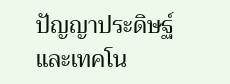ปัญญาประดิษฐ์และเทคโน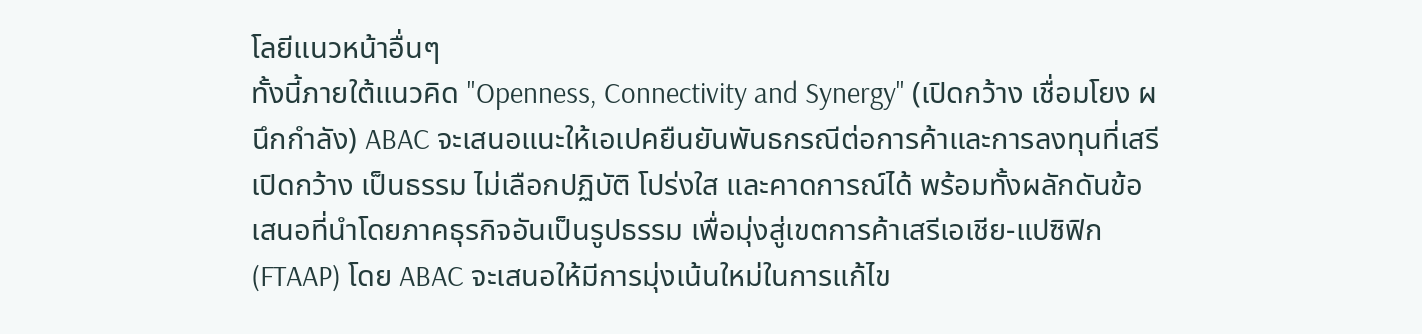โลยีแนวหน้าอื่นๆ
ทั้งนี้ภายใต้แนวคิด "Openness, Connectivity and Synergy" (เปิดกว้าง เชื่อมโยง ผนึกกำลัง) ABAC จะเสนอแนะให้เอเปคยืนยันพันธกรณีต่อการค้าและการลงทุนที่เสรี เปิดกว้าง เป็นธรรม ไม่เลือกปฏิบัติ โปร่งใส และคาดการณ์ได้ พร้อมทั้งผลักดันข้อเสนอที่นำโดยภาคธุรกิจอันเป็นรูปธรรม เพื่อมุ่งสู่เขตการค้าเสรีเอเชีย-แปซิฟิก (FTAAP) โดย ABAC จะเสนอให้มีการมุ่งเน้นใหม่ในการแก้ไข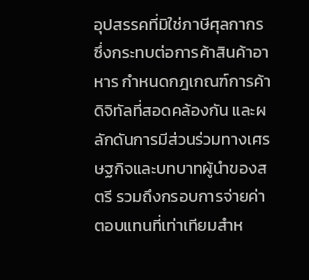อุปสรรคที่มิใช่ภาษีศุลกากรซึ่งกระทบต่อการค้าสินค้าอาหาร กำหนดกฎเกณฑ์การค้าดิจิทัลที่สอดคล้องกัน และผลักดันการมีส่วนร่วมทางเศรษฐกิจและบทบาทผู้นำของสตรี รวมถึงกรอบการจ่ายค่าตอบแทนที่เท่าเทียมสำห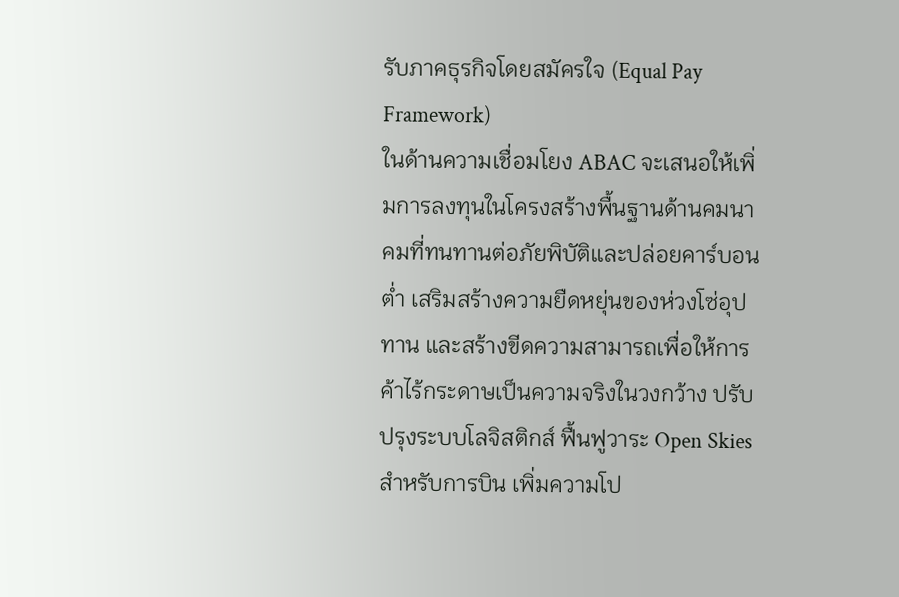รับภาคธุรกิจโดยสมัครใจ (Equal Pay Framework)
ในด้านความเชื่อมโยง ABAC จะเสนอให้เพิ่มการลงทุนในโครงสร้างพื้นฐานด้านคมนาคมที่ทนทานต่อภัยพิบัติและปล่อยคาร์บอนต่ำ เสริมสร้างความยืดหยุ่นของห่วงโซ่อุปทาน และสร้างขีดความสามารถเพื่อให้การค้าไร้กระดาษเป็นความจริงในวงกว้าง ปรับปรุงระบบโลจิสติกส์ ฟื้นฟูวาระ Open Skies สำหรับการบิน เพิ่มความโป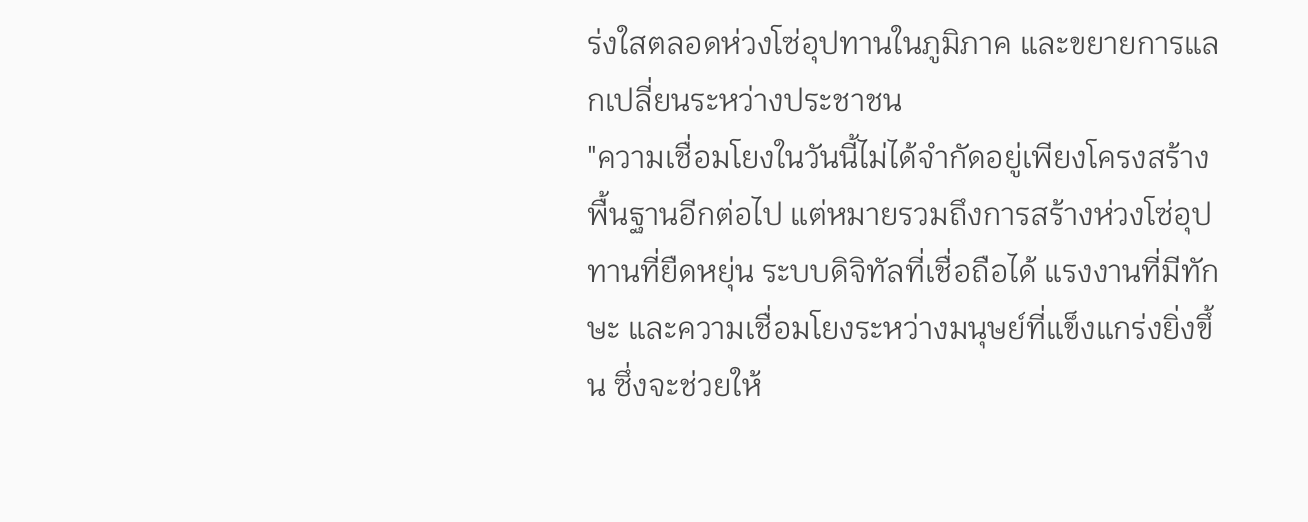ร่งใสตลอดห่วงโซ่อุปทานในภูมิภาค และขยายการแลกเปลี่ยนระหว่างประชาชน
"ความเชื่อมโยงในวันนี้ไม่ได้จำกัดอยู่เพียงโครงสร้างพื้นฐานอีกต่อไป แต่หมายรวมถึงการสร้างห่วงโซ่อุปทานที่ยืดหยุ่น ระบบดิจิทัลที่เชื่อถือได้ แรงงานที่มีทักษะ และความเชื่อมโยงระหว่างมนุษย์ที่แข็งแกร่งยิ่งขึ้น ซึ่งจะช่วยให้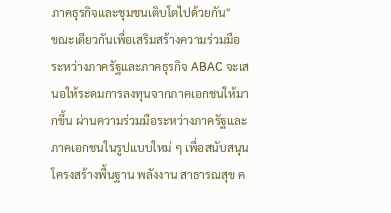ภาคธุรกิจและชุมชนเติบโตไปด้วยกัน"
ขณะเดียวกันเพื่อเสริมสร้างความร่วมมือระหว่างภาครัฐและภาคธุรกิจ ABAC จะเสนอให้ระดมการลงทุนจากภาคเอกชนให้มากขึ้น ผ่านความร่วมมือระหว่างภาครัฐและภาคเอกชนในรูปแบบใหม่ ๆ เพื่อสนับสนุนโครงสร้างพื้นฐาน พลังงาน สาธารณสุข ค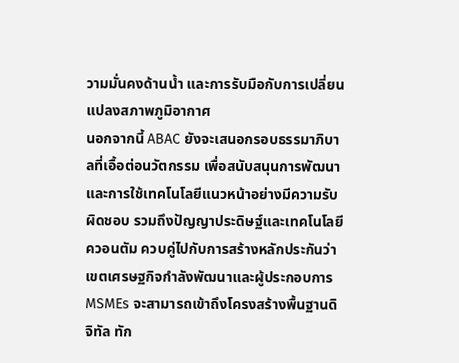วามมั่นคงด้านน้ำ และการรับมือกับการเปลี่ยนแปลงสภาพภูมิอากาศ
นอกจากนี้ ABAC ยังจะเสนอกรอบธรรมาภิบาลที่เอื้อต่อนวัตกรรม เพื่อสนับสนุนการพัฒนาและการใช้เทคโนโลยีแนวหน้าอย่างมีความรับผิดชอบ รวมถึงปัญญาประดิษฐ์และเทคโนโลยีควอนตัม ควบคู่ไปกับการสร้างหลักประกันว่าเขตเศรษฐกิจกำลังพัฒนาและผู้ประกอบการ MSMEs จะสามารถเข้าถึงโครงสร้างพื้นฐานดิจิทัล ทัก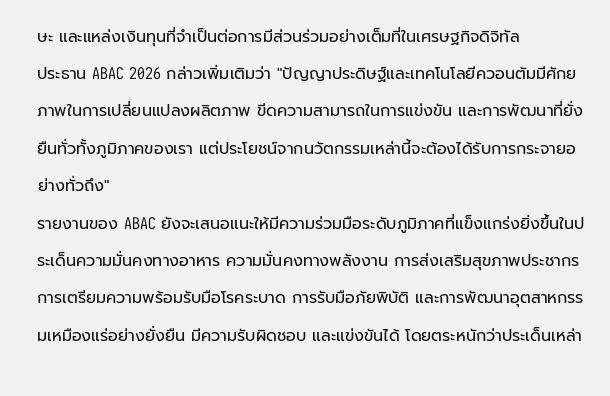ษะ และแหล่งเงินทุนที่จำเป็นต่อการมีส่วนร่วมอย่างเต็มที่ในเศรษฐกิจดิจิทัล
ประธาน ABAC 2026 กล่าวเพิ่มเติมว่า "ปัญญาประดิษฐ์และเทคโนโลยีควอนตัมมีศักยภาพในการเปลี่ยนแปลงผลิตภาพ ขีดความสามารถในการแข่งขัน และการพัฒนาที่ยั่งยืนทั่วทั้งภูมิภาคของเรา แต่ประโยชน์จากนวัตกรรมเหล่านี้จะต้องได้รับการกระจายอย่างทั่วถึง"
รายงานของ ABAC ยังจะเสนอแนะให้มีความร่วมมือระดับภูมิภาคที่แข็งแกร่งยิ่งขึ้นในประเด็นความมั่นคงทางอาหาร ความมั่นคงทางพลังงาน การส่งเสริมสุขภาพประชากร การเตรียมความพร้อมรับมือโรคระบาด การรับมือภัยพิบัติ และการพัฒนาอุตสาหกรรมเหมืองแร่อย่างยั่งยืน มีความรับผิดชอบ และแข่งขันได้ โดยตระหนักว่าประเด็นเหล่า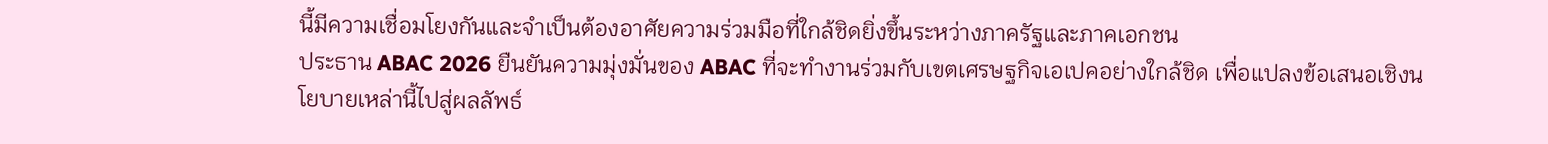นี้มีความเชื่อมโยงกันและจำเป็นต้องอาศัยความร่วมมือที่ใกล้ชิดยิ่งขึ้นระหว่างภาครัฐและภาคเอกชน
ประธาน ABAC 2026 ยืนยันความมุ่งมั่นของ ABAC ที่จะทำงานร่วมกับเขตเศรษฐกิจเอเปคอย่างใกล้ชิด เพื่อแปลงข้อเสนอเชิงนโยบายเหล่านี้ไปสู่ผลลัพธ์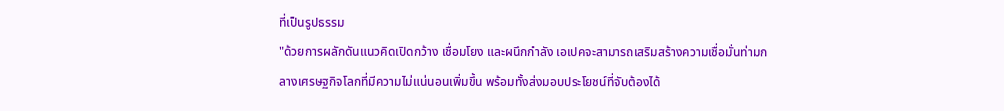ที่เป็นรูปธรรม
"ด้วยการผลักดันแนวคิดเปิดกว้าง เชื่อมโยง และผนึกกำลัง เอเปคจะสามารถเสริมสร้างความเชื่อมั่นท่ามกลางเศรษฐกิจโลกที่มีความไม่แน่นอนเพิ่มขึ้น พร้อมทั้งส่งมอบประโยชน์ที่จับต้องได้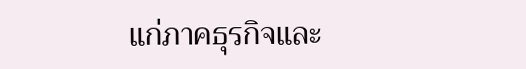แก่ภาคธุรกิจและ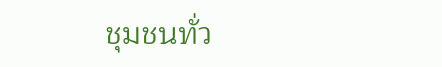ชุมชนทั่ว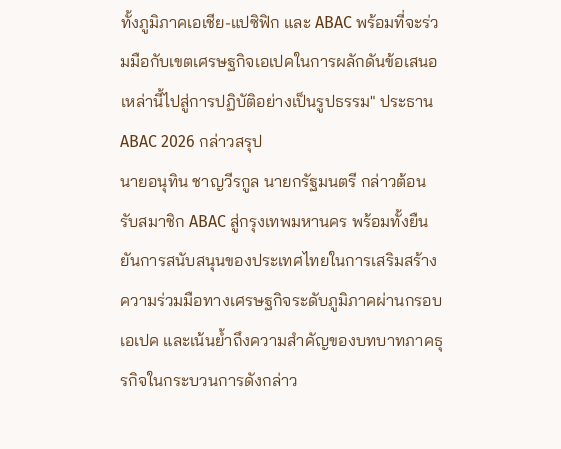ทั้งภูมิภาคเอเชีย-แปซิฟิก และ ABAC พร้อมที่จะร่วมมือกับเขตเศรษฐกิจเอเปคในการผลักดันข้อเสนอเหล่านี้ไปสู่การปฏิบัติอย่างเป็นรูปธรรม" ประธาน ABAC 2026 กล่าวสรุป
นายอนุทิน ชาญวีรกูล นายกรัฐมนตรี กล่าวต้อนรับสมาชิก ABAC สู่กรุงเทพมหานคร พร้อมทั้งยืนยันการสนับสนุนของประเทศไทยในการเสริมสร้างความร่วมมือทางเศรษฐกิจระดับภูมิภาคผ่านกรอบเอเปค และเน้นย้ำถึงความสำคัญของบทบาทภาคธุรกิจในกระบวนการดังกล่าว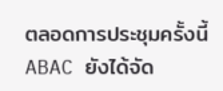ตลอดการประชุมครั้งนี้ ABAC ยังได้จัด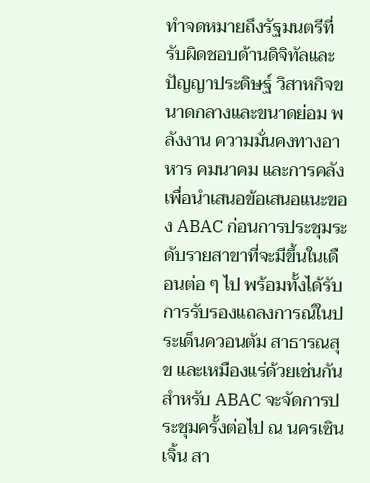ทำจดหมายถึงรัฐมนตรีที่รับผิดชอบด้านดิจิทัลและปัญญาประดิษฐ์ วิสาหกิจขนาดกลางและขนาดย่อม พลังงาน ความมั่นคงทางอาหาร คมนาคม และการคลัง เพื่อนำเสนอข้อเสนอแนะของ ABAC ก่อนการประชุมระดับรายสาขาที่จะมีขึ้นในเดือนต่อ ๆ ไป พร้อมทั้งได้รับการรับรองแถลงการณ์ในประเด็นควอนตัม สาธารณสุข และเหมืองแร่ด้วยเช่นกัน
สำหรับ ABAC จะจัดการประชุมครั้งต่อไป ณ นครเซินเจิ้น สา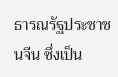ธารณรัฐประชาชนจีน ซึ่งเป็น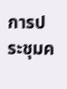การประชุมค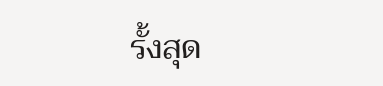รั้งสุด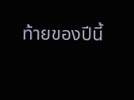ท้ายของปีนี้